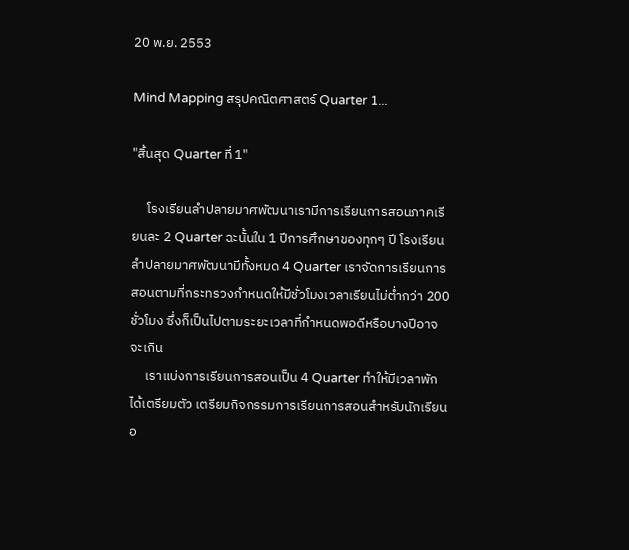20 พ.ย. 2553

Mind Mapping สรุปคณิตศาสตร์ Quarter 1...

"สิ้นสุด Quarter ที่ 1"

     โรงเรียนลำปลายมาศพัฒนาเรามีการเรียนการสอนภาคเรียนละ 2 Quarter ฉะนั้นใน 1 ปีการศึกษาของทุกๆ ปี โรงเรียนลำปลายมาศพัฒนามีทั้งหมด 4 Quarter เราจัดการเรียนการสอนตามที่กระทรวงกำหนดให้มีชั่วโมงเวลาเรียนไม่ต่ำกว่า 200 ชั่วโมง ซึ่งก็เป็นไปตามระยะเวลาที่กำหนดพอดีหรือบางปีอาจจะเกิน
     เราแบ่งการเรียนการสอนเป็น 4 Quarter ทำให้มีเวลาพักได้เตรียมตัว เตรียมกิจกรรมการเรียนการสอนสำหรับนักเรียนอ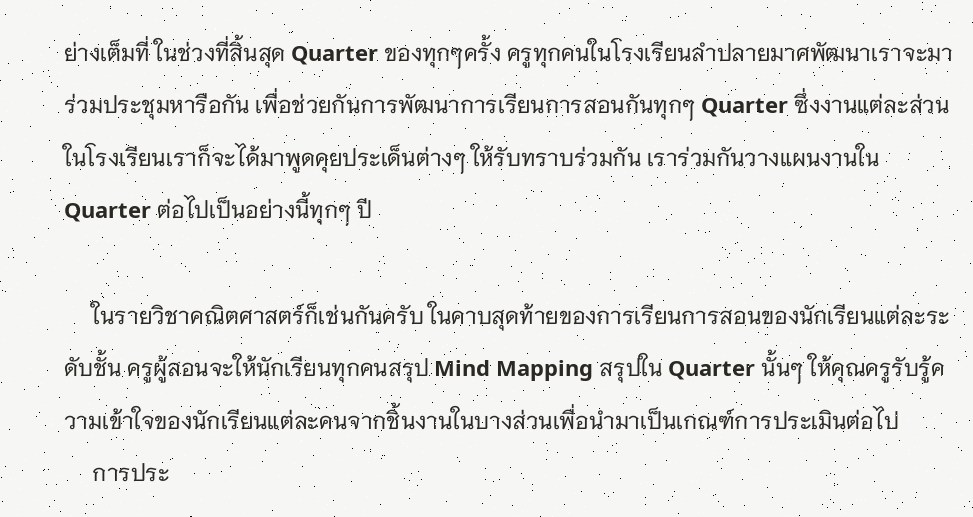ย่างเต็มที่ ในช่วงที่สิ้นสุด Quarter ของทุกๆครั้ง ครูทุกคนในโรงเรียนลำปลายมาศพัฒนาเราจะมาร่วมประชุมหารือกัน เพื่อช่วยกันการพัฒนาการเรียนการสอนกันทุกๆ Quarter ซึ่งงานแต่ละส่วนในโรงเรียนเราก็จะได้มาพูดคุยประเด็นต่างๆ ให้รับทราบร่วมกัน เราร่วมกันวางแผนงานใน Quarter ต่อไปเป็นอย่างนี้ทุกๆ ปี

     ในรายวิชาคณิตศาสตร์ก็เช่นกันครับ ในคาบสุดท้ายของการเรียนการสอนของนักเรียนแต่ละระดับชั้น ครูผู้สอนจะให้นักเรียนทุกคนสรุป Mind Mapping สรุปใน Quarter นั้นๆ ให้คุณครูรับรู้ความเข้าใจของนักเรียนแต่ละคนจากชิ้นงานในบางส่วนเพื่อนำมาเป็นเกณฑ์การประเมินต่อไป
     การประ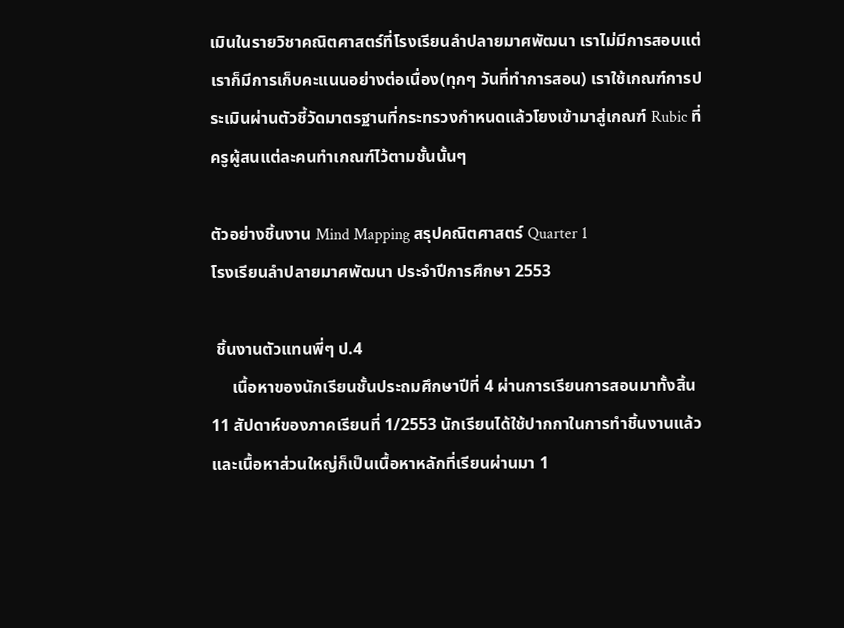เมินในรายวิชาคณิตศาสตร์ที่โรงเรียนลำปลายมาศพัฒนา เราไม่มีการสอบแต่เราก็มีการเก็บคะแนนอย่างต่อเนื่อง(ทุกๆ วันที่ทำการสอน) เราใช้เกณฑ์การประเมินผ่านตัวชี้วัดมาตรฐานที่กระทรวงกำหนดแล้วโยงเข้ามาสู่เกณฑ์ Rubic ที่ครูผู้สนแต่ละคนทำเกณฑ์ไว้ตามชั้นนั้นๆ

ตัวอย่างชิ้นงาน Mind Mapping สรุปคณิตศาสตร์ Quarter 1
โรงเรียนลำปลายมาศพัฒนา ประจำปีการศึกษา 2553

 ชิ้นงานตัวแทนพี่ๆ ป.4
     เนื้อหาของนักเรียนชั้นประถมศึกษาปีที่ 4 ผ่านการเรียนการสอนมาทั้งสิ้น 11 สัปดาห์ของภาคเรียนที่ 1/2553 นักเรียนได้ใช้ปากกาในการทำชิ้นงานแล้ว และเนื้อหาส่วนใหญ่ก็เป็นเนื้อหาหลักที่เรียนผ่านมา 1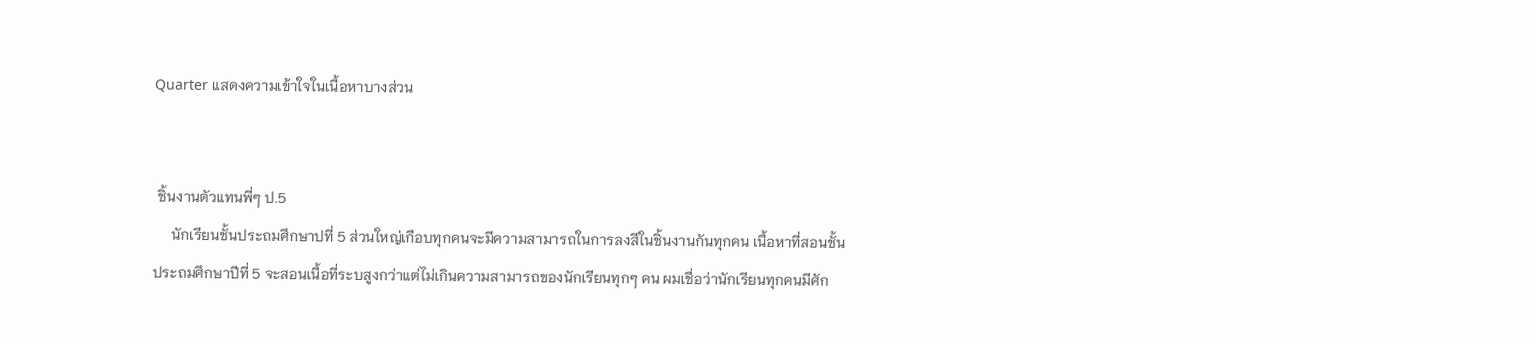Quarter แสดงความเข้าใจในเนื้อหาบางส่วน


 ชิ้นงานตัวแทนพี่ๆ ป.5
     นักเรียนชั้นประถมศึกษาปที่ 5 ส่วนใหญ่เกือบทุกคนจะมีความสามารถในการลงสีในชิ้นงานกันทุกคน เนื้อหาที่สอนชั้นประถมศึกษาปีที่ 5 จะสอนเนื้อที่ระบสูงกว่าแต่ไม่เกินความสามารถของนักเรียนทุกๆ คน ผมเชื่อว่านักเรียนทุกคนมีศัก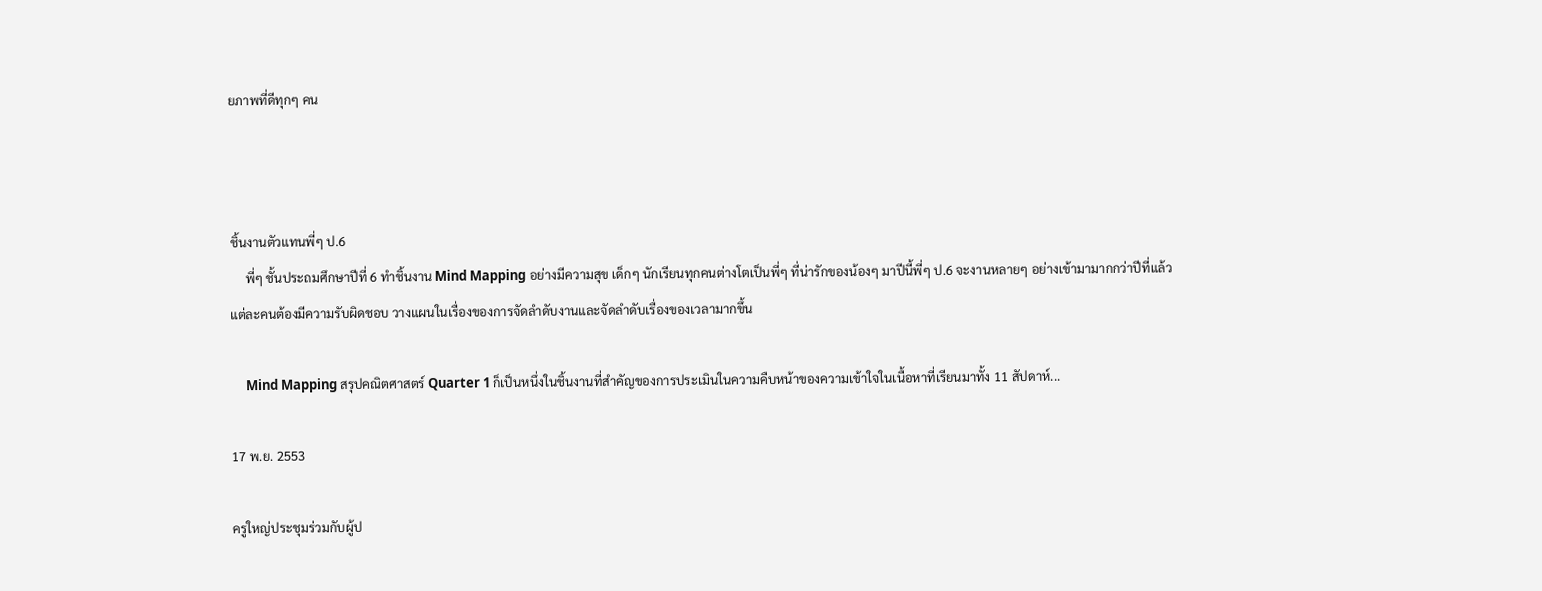ยภาพที่ดีทุกๆ คน



ชิ้นงานตัวแทนพี่ๆ ป.6
     พี่ๆ ชั้นประถมศึกษาปีที่ 6 ทำชิ้นงาน Mind Mapping อย่างมีความสุข เด็กๆ นักเรียนทุกคนต่างโตเป็นพี่ๆ ที่น่ารักของน้องๆ มาปีนี้พี่ๆ ป.6 จะงานหลายๆ อย่างเข้ามามากกว่าปีที่แล้ว แต่ละคนต้องมีความรับผิดชอบ วางแผนในเรื่องของการจัดลำดับงานและจัดลำดับเรื่องของเวลามากขึ้น

     Mind Mapping สรุปคณิตศาสตร์ Quarter 1 ก็เป็นหนึ่งในชิ้นงานที่สำคัญของการประเมินในความคืบหน้าของความเข้าใจในเนื้อหาที่เรียนมาทั้ง 11 สัปดาห์...

17 พ.ย. 2553

ครูใหญ่ประชุมร่วมกับผู้ป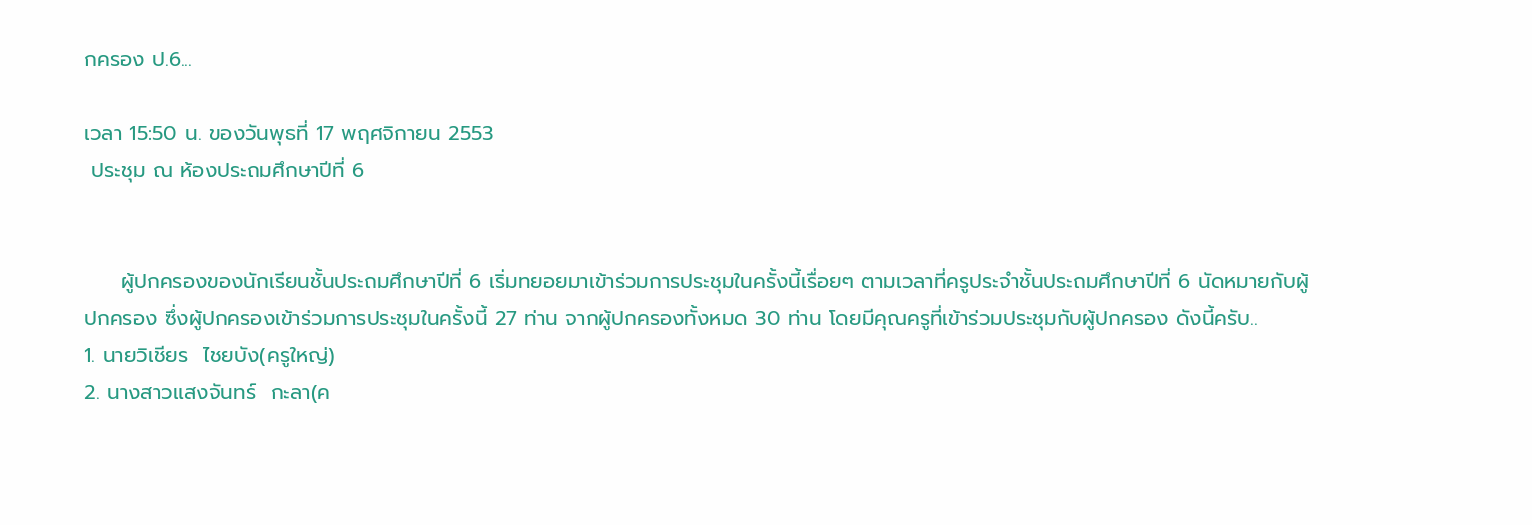กครอง ป.6...

เวลา 15:50 น. ของวันพุธที่ 17 พฤศจิกายน 2553
 ประชุม ณ ห้องประถมศึกษาปีที่ 6


     ผู้ปกครองของนักเรียนชั้นประถมศึกษาปีที่ 6 เริ่มทยอยมาเข้าร่วมการประชุมในครั้งนี้เรื่อยๆ ตามเวลาที่ครูประจำชั้นประถมศึกษาปีที่ 6 นัดหมายกับผู้ปกครอง ซึ่งผู้ปกครองเข้าร่วมการประชุมในครั้งนี้ 27 ท่าน จากผู้ปกครองทั้งหมด 30 ท่าน โดยมีคุณครูที่เข้าร่วมประชุมกับผู้ปกครอง ดังนี้ครับ..
1. นายวิเชียร  ไชยบัง(ครูใหญ่)
2. นางสาวแสงจันทร์  กะลา(ค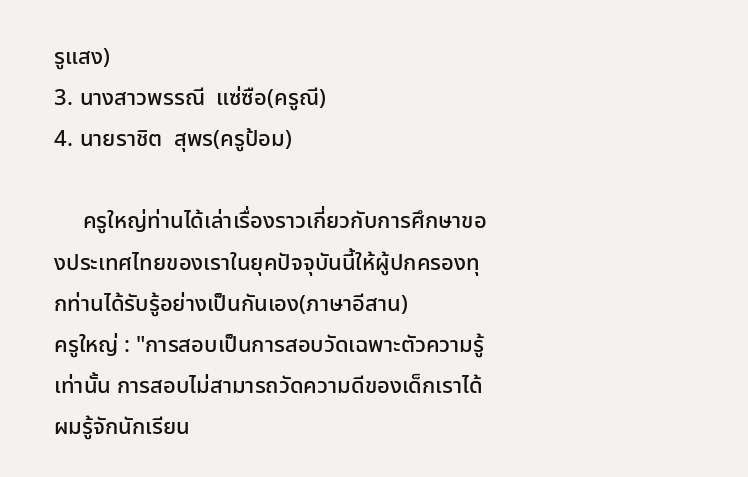รูแสง)
3. นางสาวพรรณี  แซ่ซือ(ครูณี)
4. นายราชิต  สุพร(ครูป้อม)

     ครูใหญ่ท่านได้เล่าเรื่องราวเกี่ยวกับการศึกษาของประเทศไทยของเราในยุคปัจจุบันนี้ให้ผู้ปกครองทุกท่านได้รับรู้อย่างเป็นกันเอง(ภาษาอีสาน)
ครูใหญ่ : "การสอบเป็นการสอบวัดเฉพาะตัวความรู้เท่านั้น การสอบไม่สามารถวัดความดีของเด็กเราได้ ผมรู้จักนักเรียน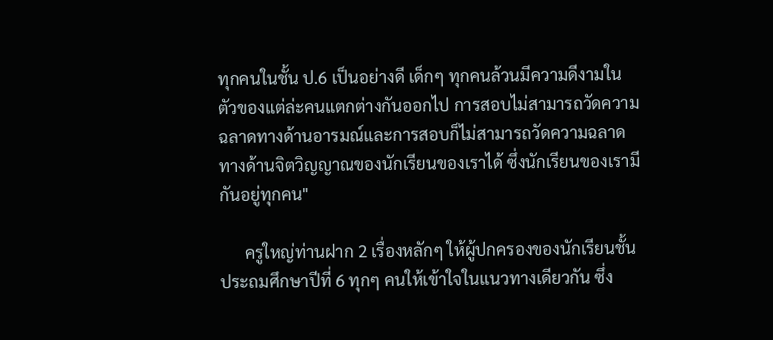ทุกคนในชั้น ป.6 เป็นอย่างดี เด็กๆ ทุกคนล้วนมีความดีงามในตัวของแต่ล่ะคนแตกต่างกันออกไป การสอบไม่สามารถวัดความฉลาดทางด้านอารมณ์และการสอบก็ไม่สามารถวัดความฉลาดทางด้านจิตวิญญาณของนักเรียนของเราได้ ซึ่งนักเรียนของเรามีกันอยู่ทุกคน"

      ครูใหญ่ท่านฝาก 2 เรื่องหลักๆ ให้ผู้ปกครองของนักเรียนชั้นประถมศึกษาปีที่ 6 ทุกๆ คนให้เข้าใจในแนวทางเดียวกัน ซึ่ง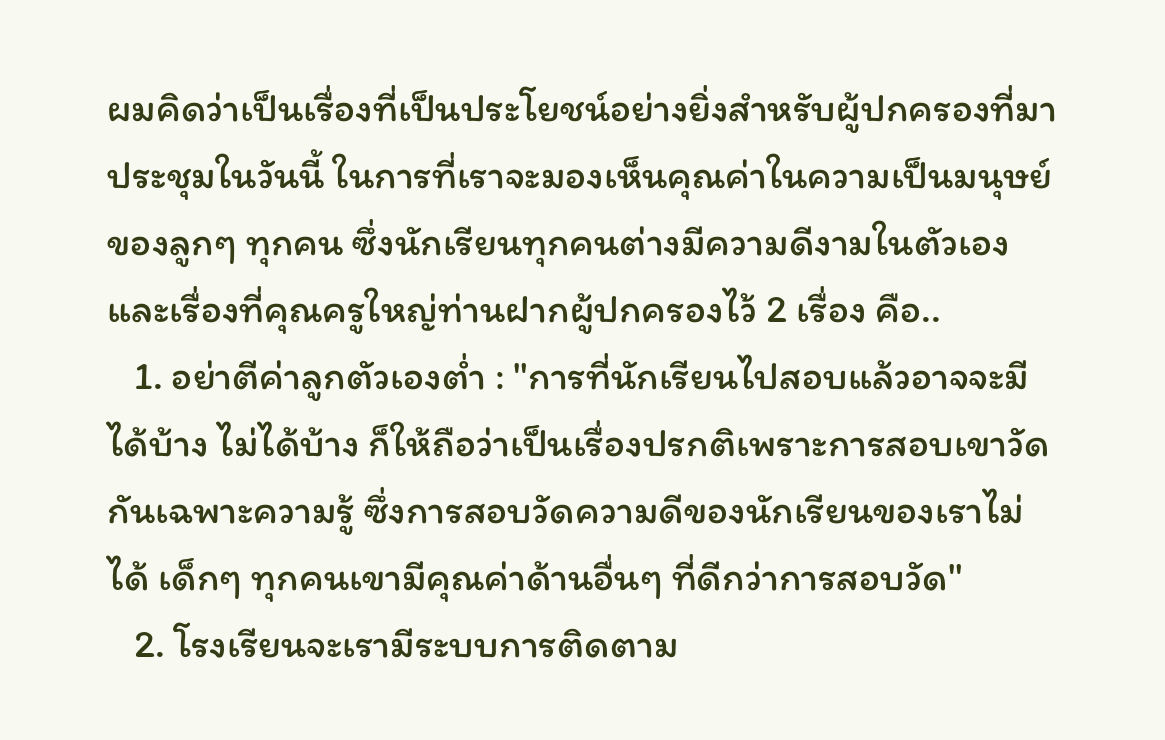ผมคิดว่าเป็นเรื่องที่เป็นประโยชน์อย่างยิ่งสำหรับผู้ปกครองที่มาประชุมในวันนี้ ในการที่เราจะมองเห็นคุณค่าในความเป็นมนุษย์ของลูกๆ ทุกคน ซึ่งนักเรียนทุกคนต่างมีความดีงามในตัวเอง และเรื่องที่คุณครูใหญ่ท่านฝากผู้ปกครองไว้ 2 เรื่อง คือ..
   1. อย่าตีค่าลูกตัวเองต่ำ : "การที่นักเรียนไปสอบแล้วอาจจะมีได้บ้าง ไม่ได้บ้าง ก็ให้ถือว่าเป็นเรื่องปรกติเพราะการสอบเขาวัดกันเฉพาะความรู้ ซึ่งการสอบวัดความดีของนักเรียนของเราไม่ได้ เด็กๆ ทุกคนเขามีคุณค่าด้านอื่นๆ ที่ดีกว่าการสอบวัด"
   2. โรงเรียนจะเรามีระบบการติดตาม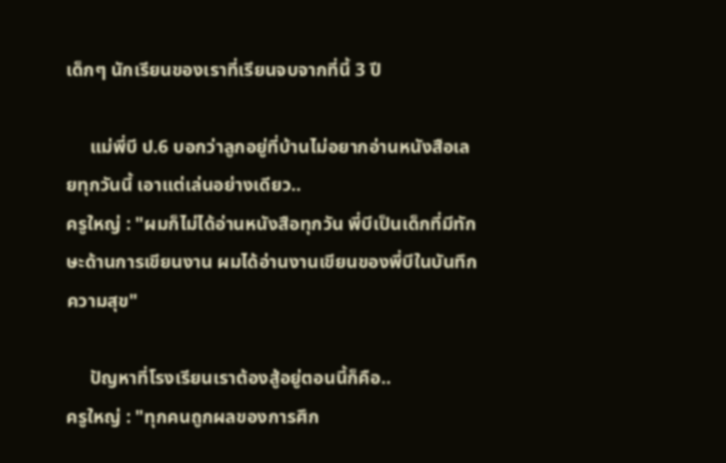เด็กๆ นักเรียนของเราที่เรียนจบจากที่นี้ 3 ปี

     แม่พี่บี ป.6 บอกว่าลูกอยู่ที่บ้านไม่อยากอ่านหนังสือเลยทุกวันนี้ เอาแต่เล่นอย่างเดียว..
ครูใหญ่ : "ผมก็ไม่ได้อ่านหนังสือทุกวัน พี่บีเป็นเด็กที่มีทักษะด้านการเขียนงาน ผมได้อ่านงานเขียนของพี่บีในบันทึกความสุข"

     ปัญหาที่โรงเรียนเราต้องสู้อยู่ตอนนี้ก็คือ..
ครูใหญ่ : "ทุกคนถูกผลของการศึก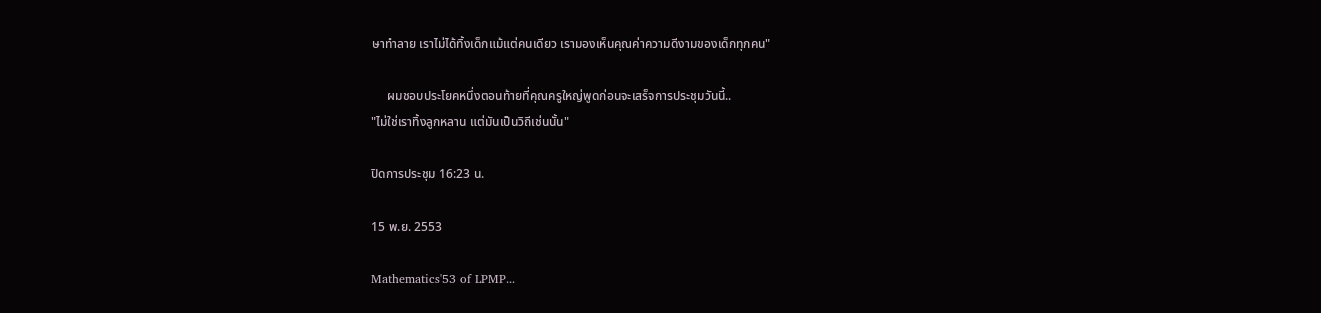ษาทำลาย เราไม่ได้ทิ้งเด็กแม้แต่คนเดียว เรามองเห็นคุณค่าความดีงามของเด็กทุกคน"

     ผมชอบประโยคหนึ่งตอนท้ายที่คุณครูใหญ่พูดก่อนจะเสร็จการประชุมวันนี้..
"ไม่ใช่เราทิ้งลูกหลาน แต่มันเป็นวิถีเช่นนั้น"

ปิดการประชุม 16:23 น.

15 พ.ย. 2553

Mathematics'53 of LPMP...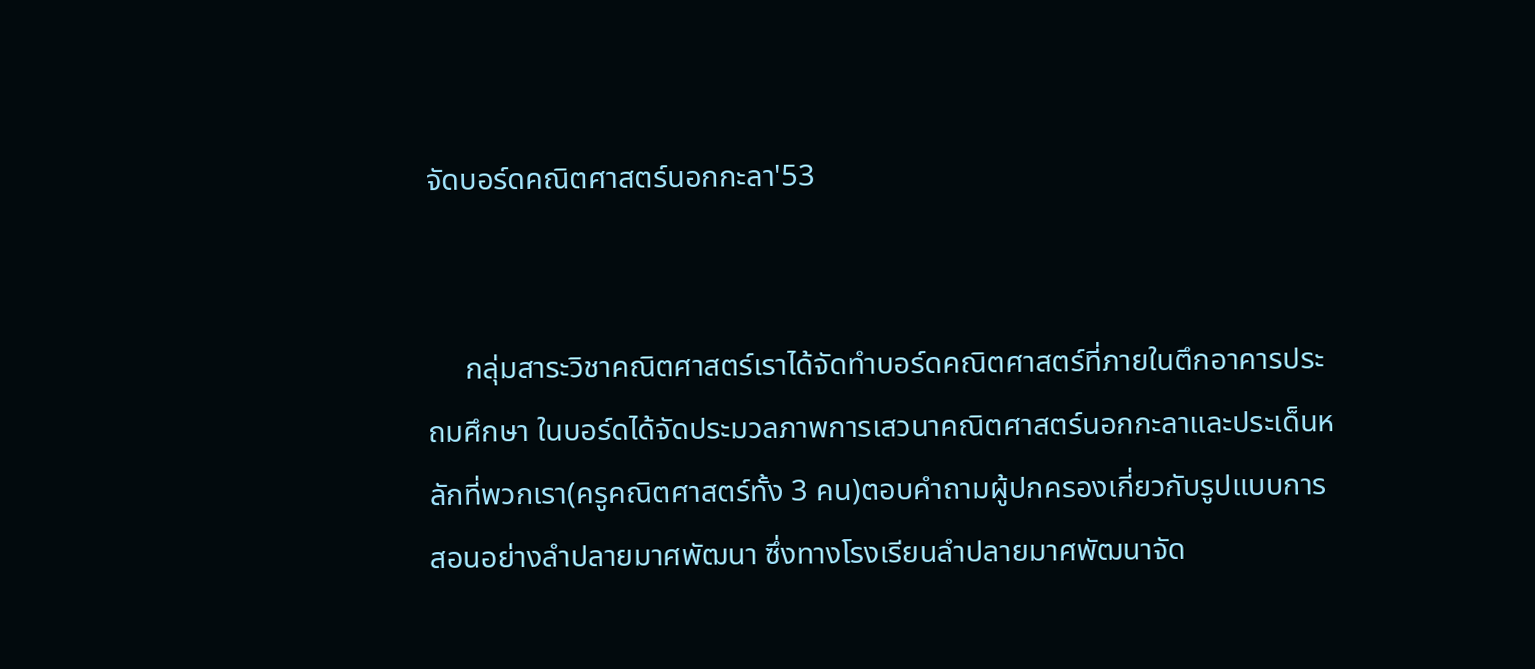จัดบอร์ดคณิตศาสตร์นอกกะลา'53


     กลุ่มสาระวิชาคณิตศาสตร์เราได้จัดทำบอร์ดคณิตศาสตร์ที่ภายในตึกอาคารประถมศึกษา ในบอร์ดได้จัดประมวลภาพการเสวนาคณิตศาสตร์นอกกะลาและประเด็นหลักที่พวกเรา(ครูคณิตศาสตร์ทั้ง 3 คน)ตอบคำถามผู้ปกครองเกี่ยวกับรูปแบบการสอนอย่างลำปลายมาศพัฒนา ซึ่งทางโรงเรียนลำปลายมาศพัฒนาจัด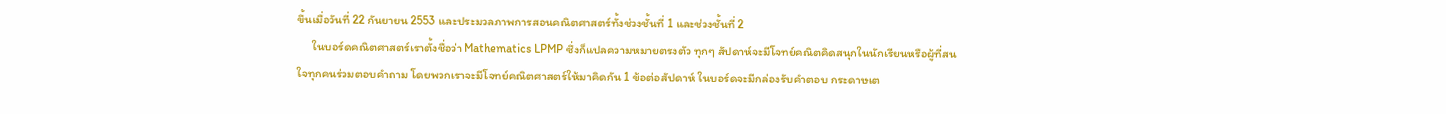ขึ้นเมื่อวันที่ 22 กันยายน 2553 และประมวลภาพการสอนคณิตศาสตร์ทั้งช่วงชั้นที่ 1 และช่วงชั้นที่ 2
     ในบอร์ดคณิตศาสตร์เราตั้งชื่อว่า Mathematics LPMP ซึ่งก็แปลความหมายตรงตัว ทุกๆ สัปดาห์จะมีโจทย์คณิตคิดสนุกในนักเรียนหรือผู้ที่สนใจทุกคนร่วมตอบคำถาม โดยพวกเราจะมีโจทย์คณิตศาสตร์ให้มาคิดกัน 1 ข้อต่อสัปดาห์ ในบอร์ดจะมีกล่องรับคำตอบ กระดาษเต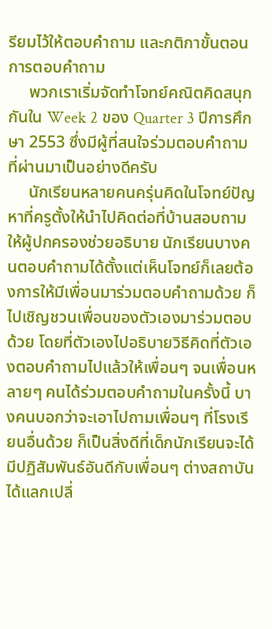รียมไว้ให้ตอบคำถาม และกติกาขั้นตอนการตอบคำถาม
     พวกเราเริ่มจัดทำโจทย์คณิตคิดสนุกกันใน Week 2 ของ Quarter 3 ปีการศึกษา 2553 ซึ่งมีผู้ที่สนใจร่วมตอบคำถามที่ผ่านมาเป็นอย่างดีครับ
     นักเรียนหลายคนครุ่นคิดในโจทย์ปัญหาที่ครูตั้งให้นำไปคิดต่อที่บ้านสอบถามให้ผู้ปกครองช่วยอธิบาย นักเรียนบางคนตอบคำถามได้ตั้งแต่เห็นโจทย์ก็เลยต้องการให้มีเพื่อนมาร่วมตอบคำถามด้วย ก็ไปเชิญชวนเพื่อนของตัวเองมาร่วมตอบด้วย โดยที่ตัวเองไปอธิบายวิธีคิดที่ตัวเองตอบคำถามไปแล้วให้เพื่อนๆ จนเพื่อนหลายๆ คนได้ร่วมตอบคำถามในครั้งนี้ บางคนบอกว่าจะเอาไปถามเพื่อนๆ ที่โรงเรียนอื่นด้วย ก็เป็นสิ่งดีที่เด็กนักเรียนจะได้มีปฏิสัมพันธ์อันดีกับเพื่อนๆ ต่างสถาบัน ได้แลกเปลี่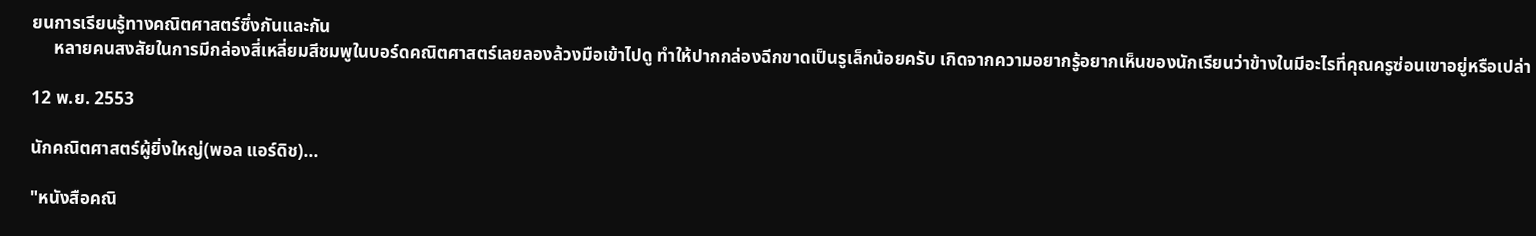ยนการเรียนรู้ทางคณิตศาสตร์ซึ่งกันและกัน
     หลายคนสงสัยในการมีกล่องสี่เหลี่ยมสีชมพูในบอร์ดคณิตศาสตร์เลยลองล้วงมือเข้าไปดู ทำให้ปากกล่องฉีกขาดเป็นรูเล็กน้อยครับ เกิดจากความอยากรู้อยากเห็นของนักเรียนว่าข้างในมีอะไรที่คุณครูซ่อนเขาอยู่หรือเปล่า

12 พ.ย. 2553

นักคณิตศาสตร์ผู้ยิ่งใหญ่(พอล แอร์ดิช)...

"หนังสือคณิ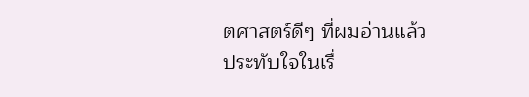ตศาสตร์ดีๆ ที่ผมอ่านแล้ว
ประทับใจในเรื่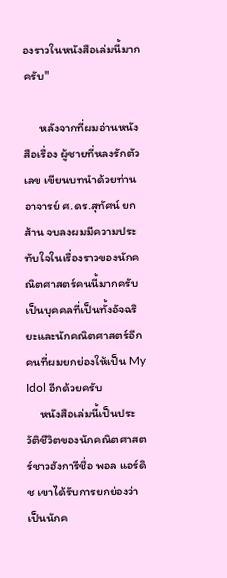องราวในหนังสือเล่มนี้มากครับ"

      หลังจากที่ผมอ่านหนังสือเรื่อง ผู้ชายที่หลงรักตัวเลข เขียนบทนำด้วยท่านอาจารย์ ศ.ดร.สุทัศน์ ยกส้าน จบลงผมมีความประทับใจในเรื่องราวของนักคณิตศาสตร์คนนี้มากครับ เป็นบุคคลที่เป็นทั้งอัจฉริยะและนักคณิตศาสตร์อีกคนที่ผมยกย่องให้เป็น My Idol อีกด้วยครับ
     หนังสือเล่มนี้เป็นประวัติชีวิตของนักคณิตศาสตร์ชาวฮังการีชื่อ พอล แอร์ดิช เขาได้รับการยกย่องว่าเป็นนักค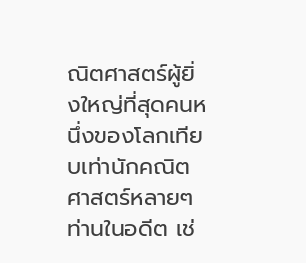ณิตศาสตร์ผู้ยิ่งใหญ่ที่สุดคนหนึ่งของโลกเทียบเท่านักคณิตศาสตร์หลายๆ ท่านในอดีต เช่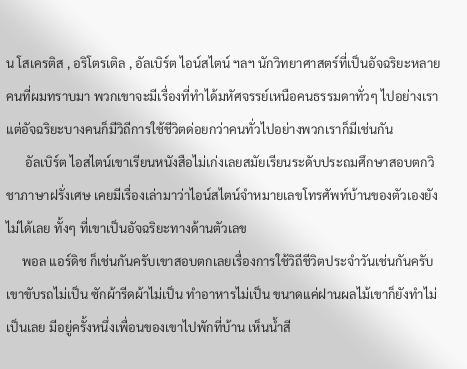น โสเครติส , อริโตรเติล , อัลเบิร์ต ไอน์สไตน์ ฯลฯ นักวิทยาศาสตร์ที่เป็นอัจฉริยะหลายคนที่ผมทราบมา พวกเขาจะมีเรื่องที่ทำได้มหัศจรรย์เหนือคนธรรมดาทั่วๆ ไปอย่างเรา แต่อัจฉริยะบางคนก็มีวิถีการใช้ชีวิตด่อยกว่าคนทั่วไปอย่างพวกเราก็มีเช่นกัน
      อัลเบิร์ต ไอสไตน์เขาเรียนหนังสือไม่เก่งเลยสมัยเรียนระดับประถมศึกษาสอบตกวิชาภาษาฝรั่งเศษ เคยมีเรื่องเล่ามาว่าไอน์สไตน์จำหมายเลขโทรศัพท์บ้านของตัวเองยังไม่ได้เลย ทั้งๆ ที่เขาเป็นอัจฉริยะทางด้านตัวเลข
     พอล แอร์ดิช ก็เช่นกันครับเขาสอบตกเลยเรื่องการใช้วิถีชีวิตประจำวันเช่นกันครับ เขาขับรถไม่เป็น ซักผ้ารีดผ้าไม่เป็น ทำอาหารไม่เป็น ขนาดแค่ฝานผลไม้เขาก็ยังทำไม่เป็นเลย มีอยู่ครั้งหนึ่งเพื่อนของเขาไปพักที่บ้าน เห็นน้ำสี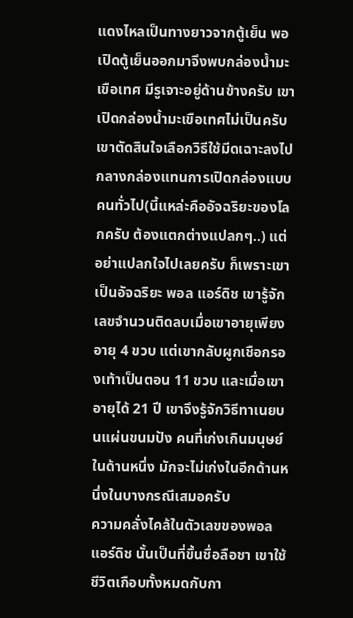แดงไหลเป็นทางยาวจากตู้เย็น พอเปิดตู้เย็นออกมาจึงพบกล่องน้ำมะเขือเทศ มีรูเจาะอยู่ด้านข้างครับ เขาเปิดกล่องน้ำมะเขือเทศไม่เป็นครับ เขาตัดสินใจเลือกวิธีใช้มีดเฉาะลงไปกลางกล่องแทนการเปิดกล่องแบบคนทั่วไป(นี้แหล่ะคืออัจฉริยะของโลกครับ ต้องแตกต่างแปลกๆ..) แต่อย่าแปลกใจไปเลยครับ ก็เพราะเขาเป็นอัจฉริยะ พอล แอร์ดิช เขารู้จักเลขจำนวนติดลบเมื่อเขาอายุเพียงอายุ 4 ขวบ แต่เขากลับผูกเชือกรองเท้าเป็นตอน 11 ขวบ และเมื่อเขาอายุได้ 21 ปี เขาจึงรู้จักวิธีทาเนยบนแผ่นขนมปัง คนที่เก่งเกินมนุษย์ในด้านหนึ่ง มักจะไม่เก่งในอีกด้านหนึ่งในบางกรณีเสมอครับ
ความคลั่งไคล้ในตัวเลขของพอล แอร์ดิช นั้นเป็นที่ขึ้นชื่อลือชา เขาใช้ชีวิตเกือบทั้งหมดกับกา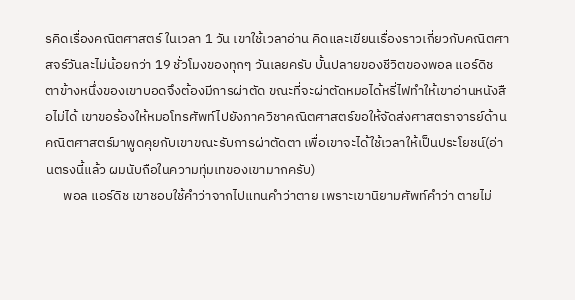รคิดเรื่องคณิตศาสตร์ ในเวลา 1 วัน เขาใช้เวลาอ่าน คิดและเขียนเรื่องราวเกี่ยวกับคณิตศาสจร์วันละไม่น้อยกว่า 19 ชั่วโมงของทุกๆ วันเลยครับ บั้นปลายของชีวิตของพอล แอร์ดิช ตาข้างหนึ่งของเขาบอดจึงต้องมีการผ่าตัด ขณะที่จะผ่าตัดหมอได้หรี่ไฟทำให้เขาอ่านหนังสือไม่ได้ เขาขอร้องให้หมอโทรศัพท์ไปยังภาควิชาคณิตศาสตร์ขอให้จัดส่งศาสตราจารย์ด้าน คณิตศาสตร์มาพูดคุยกับเขาขณะรับการผ่าตัดตา เพื่อเขาจะได้ใช้เวลาให้เป็นประโยชน์(อ่านตรงนี้แล้ว ผมนับถือในความทุ่มเทของเขามากครับ)
      พอล แอร์ดิช เขาชอบใช้คำว่าจากไปแทนคำว่าตาย เพราะเขานิยามศัพท์คำว่า ตายไม่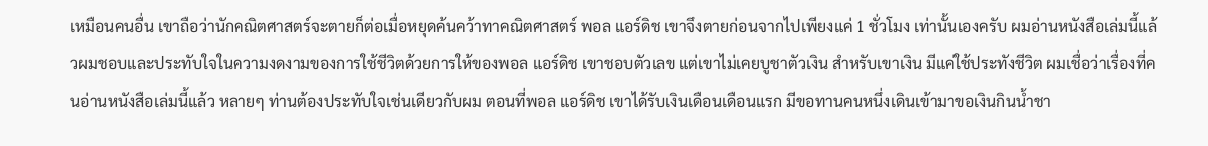เหมือนคนอื่น เขาถือว่านักคณิตศาสตร์จะตายก็ต่อเมื่อหยุดค้นคว้าทาคณิตศาสตร์ พอล แอร์ดิช เขาจึงตายก่อนจากไปเพียงแค่ 1 ชั่วโมง เท่านั้นเองครับ ผมอ่านหนังสือเล่มนี้แล้วผมชอบและประทับใจในความงดงามของการใช้ชีวิตด้วยการให้ของพอล แอร์ดิช เขาชอบตัวเลข แต่เขาไม่เคยบูชาตัวเงิน สำหรับเขาเงิน มีแค่ใช้ประทังชีวิต ผมเชื่อว่าเรื่องที่คนอ่านหนังสือเล่มนี้แล้ว หลายๆ ท่านต้องประทับใจเช่นเดียวกับผม ตอนที่พอล แอร์ดิช เขาได้รับเงินเดือนเดือนแรก มีขอทานคนหนึ่งเดินเข้ามาขอเงินกินน้ำชา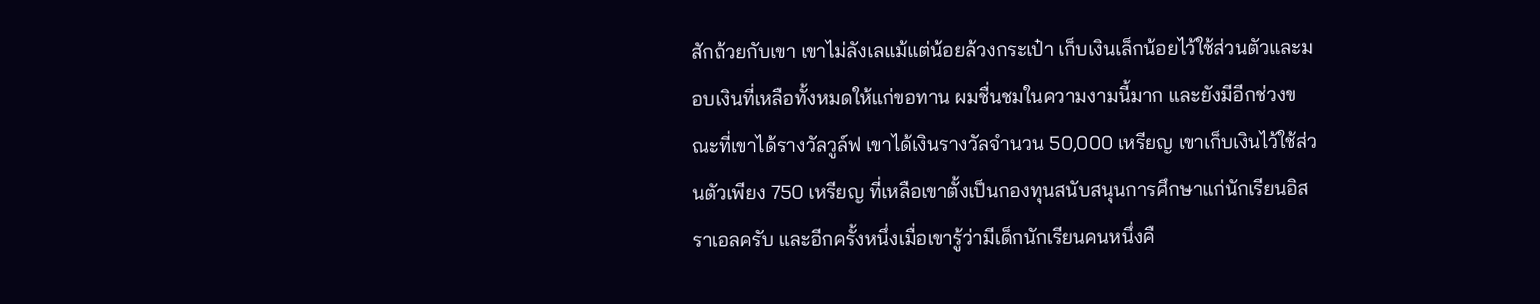สักถ้วยกับเขา เขาไม่ลังเลแม้แต่น้อยล้วงกระเป๋า เก็บเงินเล็กน้อยไว้ใช้ส่วนตัวและมอบเงินที่เหลือทั้งหมดให้แก่ขอทาน ผมชื่นชมในความงามนี้มาก และยังมีอีกช่วงขณะที่เขาได้รางวัลวูล์ฟ เขาได้เงินรางวัลจำนวน 50,000 เหรียญ เขาเก็บเงินไว้ใช้ส่วนตัวเพียง 750 เหรียญ ที่เหลือเขาตั้งเป็นกองทุนสนับสนุนการศึกษาแก่นักเรียนอิสราเอลครับ และอีกครั้งหนึ่งเมื่อเขารู้ว่ามีเด็กนักเรียนคนหนึ่งคื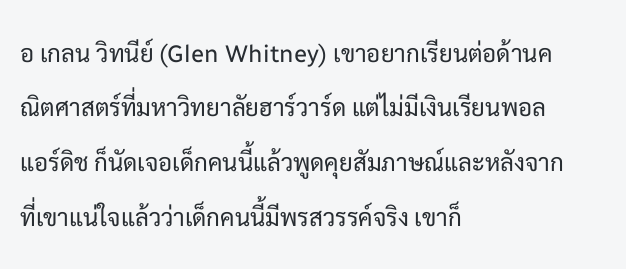อ เกลน วิทนีย์ (Glen Whitney) เขาอยากเรียนต่อด้านคณิตศาสตร์ที่มหาวิทยาลัยฮาร์วาร์ด แต่ไม่มีเงินเรียนพอล แอร์ดิช ก็นัดเจอเด็กคนนี้แล้วพูดคุยสัมภาษณ์และหลังจากที่เขาแน่ใจแล้วว่าเด็กคนนี้มีพรสวรรค์จริง เขาก็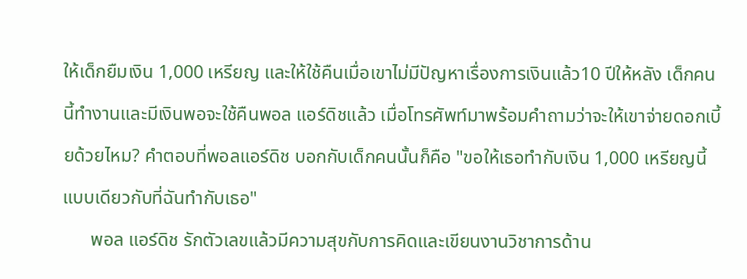ให้เด็กยืมเงิน 1,000 เหรียญ และให้ใช้คืนเมื่อเขาไม่มีปัญหาเรื่องการเงินแล้ว10 ปีให้หลัง เด็กคนนี้ทำงานและมีเงินพอจะใช้คืนพอล แอร์ดิชแล้ว เมื่อโทรศัพท์มาพร้อมคำถามว่าจะให้เขาจ่ายดอกเบี้ยด้วยไหม? คำตอบที่พอลแอร์ดิช บอกกับเด็กคนนั้นก็คือ "ขอให้เธอทำกับเงิน 1,000 เหรียญนี้แบบเดียวกับที่ฉันทำกับเธอ"
      พอล แอร์ดิช รักตัวเลขแล้วมีความสุขกับการคิดและเขียนงานวิชาการด้าน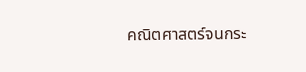คณิตศาสตร์จนกระ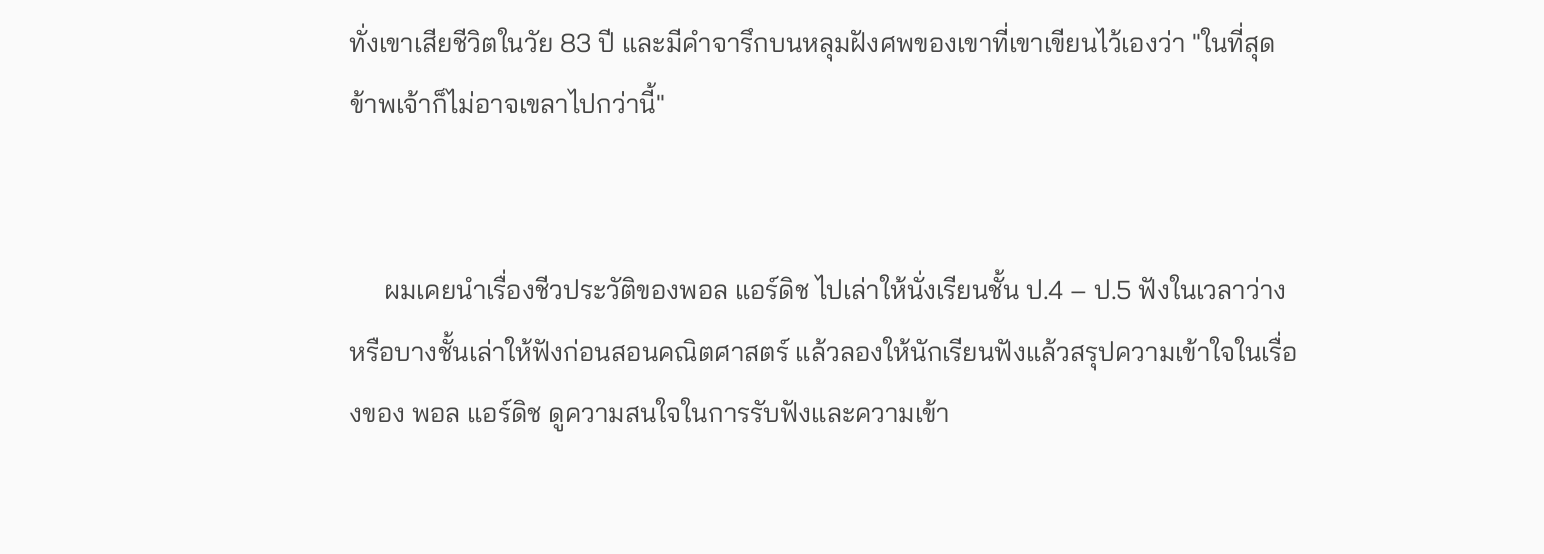ทั่งเขาเสียชีวิตในวัย 83 ปี และมีคำจารึกบนหลุมฝังศพของเขาที่เขาเขียนไว้เองว่า "ในที่สุดข้าพเจ้าก็ไม่อาจเขลาไปกว่านี้"


     ผมเคยนำเรื่องชีวประวัติของพอล แอร์ดิช ไปเล่าให้นั่งเรียนชั้น ป.4 – ป.5 ฟังในเวลาว่างหรือบางชั้นเล่าให้ฟังก่อนสอนคณิตศาสตร์ แล้วลองให้นักเรียนฟังแล้วสรุปความเข้าใจในเรื่องของ พอล แอร์ดิช ดูความสนใจในการรับฟังและความเข้า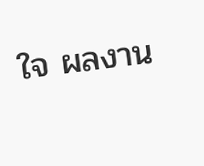ใจ ผลงาน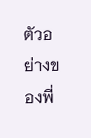ตัวอย่างของพี่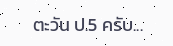ตะวัน ป.5 ครับ...